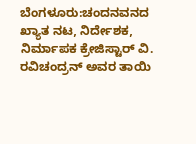ಬೆಂಗಳೂರು:ಚಂದನವನದ ಖ್ಯಾತ ನಟ, ನಿರ್ದೇಶಕ, ನಿರ್ಮಾಪಕ ಕ್ರೇಜಿಸ್ಟಾರ್ ವಿ. ರವಿಚಂದ್ರನ್ ಅವರ ತಾಯಿ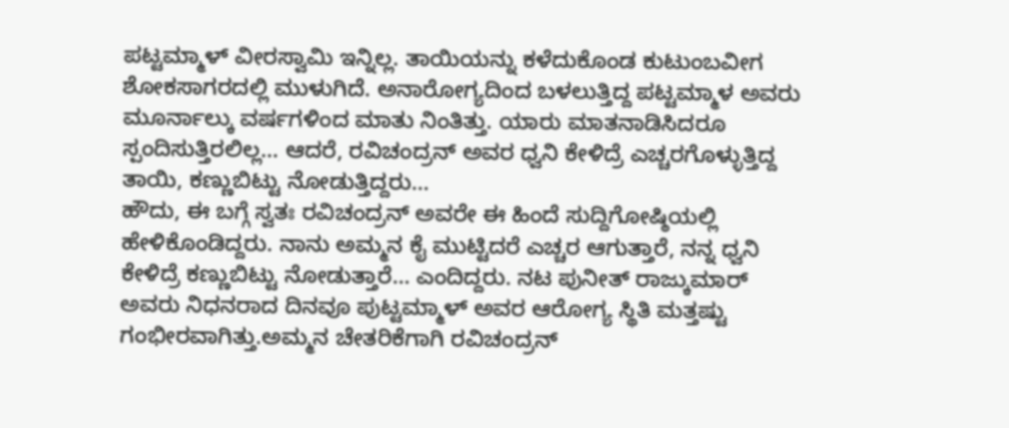ಪಟ್ಟಮ್ಮಾಳ್ ವೀರಸ್ವಾಮಿ ಇನ್ನಿಲ್ಲ. ತಾಯಿಯನ್ನು ಕಳೆದುಕೊಂಡ ಕುಟುಂಬವೀಗ ಶೋಕಸಾಗರದಲ್ಲಿ ಮುಳುಗಿದೆ. ಅನಾರೋಗ್ಯದಿಂದ ಬಳಲುತ್ತಿದ್ದ ಪಟ್ಟಮ್ಮಾಳ ಅವರು ಮೂರ್ನಾಲ್ಕು ವರ್ಷಗಳಿಂದ ಮಾತು ನಿಂತಿತ್ತು. ಯಾರು ಮಾತನಾಡಿಸಿದರೂ ಸ್ಪಂದಿಸುತ್ತಿರಲಿಲ್ಲ… ಆದರೆ, ರವಿಚಂದ್ರನ್ ಅವರ ಧ್ವನಿ ಕೇಳಿದ್ರೆ ಎಚ್ಚರಗೊಳ್ಳುತ್ತಿದ್ದ ತಾಯಿ, ಕಣ್ಣುಬಿಟ್ಟು ನೋಡುತ್ತಿದ್ದರು…
ಹೌದು, ಈ ಬಗ್ಗೆ ಸ್ವತಃ ರವಿಚಂದ್ರನ್ ಅವರೇ ಈ ಹಿಂದೆ ಸುದ್ದಿಗೋಷ್ಠಿಯಲ್ಲಿ ಹೇಳಿಕೊಂಡಿದ್ದರು. ನಾನು ಅಮ್ಮನ ಕೈ ಮುಟ್ಟಿದರೆ ಎಚ್ಚರ ಆಗುತ್ತಾರೆ, ನನ್ನ ಧ್ವನಿ ಕೇಳಿದ್ರೆ ಕಣ್ಣುಬಿಟ್ಟು ನೋಡುತ್ತಾರೆ… ಎಂದಿದ್ದರು. ನಟ ಪುನೀತ್ ರಾಜ್ಕುಮಾರ್ ಅವರು ನಿಧನರಾದ ದಿನವೂ ಪುಟ್ಟಮ್ಮಾಳ್ ಅವರ ಆರೋಗ್ಯ ಸ್ಥಿತಿ ಮತ್ತಷ್ಟು ಗಂಭೀರವಾಗಿತ್ತು.ಅಮ್ಮನ ಚೇತರಿಕೆಗಾಗಿ ರವಿಚಂದ್ರನ್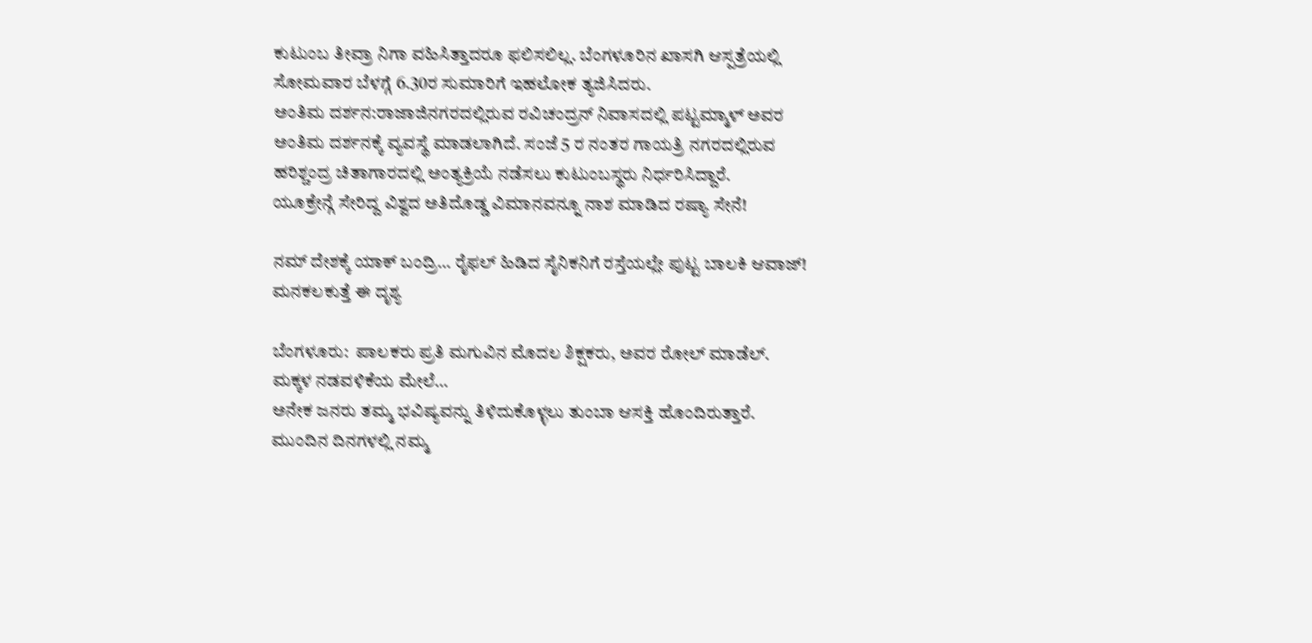ಕುಟುಂಬ ತೀವ್ರಾ ನಿಗಾ ವಹಿಸಿತ್ತಾದರೂ ಫಲಿಸಲಿಲ್ಲ. ಬೆಂಗಳೂರಿನ ಖಾಸಗಿ ಆಸ್ಪತ್ರೆಯಲ್ಲಿ ಸೋಮವಾರ ಬೆಳಗ್ಗೆ 6.30ರ ಸುಮಾರಿಗೆ ಇಹಲೋಕ ತ್ಯಜಿಸಿದರು.
ಅಂತಿಮ ದರ್ಶನ:ರಾಜಾಜಿನಗರದಲ್ಲಿರುವ ರವಿಚಂದ್ರನ್ ನಿವಾಸದಲ್ಲಿ ಪಟ್ಟಮ್ಮಾಳ್ ಅವರ ಅಂತಿಮ ದರ್ಶನಕ್ಕೆ ವ್ಯವಸ್ಥೆ ಮಾಡಲಾಗಿದೆ. ಸಂಜೆ 5 ರ ನಂತರ ಗಾಯತ್ರಿ ನಗರದಲ್ಲಿರುವ ಹರಿಶ್ಚಂದ್ರ ಚಿತಾಗಾರದಲ್ಲಿ ಅಂತ್ಯಕ್ರಿಯೆ ನಡೆಸಲು ಕುಟುಂಬಸ್ಥರು ನಿರ್ಧರಿಸಿದ್ದಾರೆ.
ಯೂಕ್ರೇನ್ಗೆ ಸೇರಿದ್ದ ವಿಶ್ವದ ಅತಿದೊಡ್ಡ ವಿಮಾನವನ್ನೂ ನಾಶ ಮಾಡಿದ ರಷ್ಯಾ ಸೇನೆ!

ನಮ್ ದೇಶಕ್ಕೆ ಯಾಕ್ ಬಂದ್ರಿ… ರೈಫಲ್ ಹಿಡಿದ ಸೈನಿಕನಿಗೆ ರಸ್ತೆಯಲ್ಲೇ ಪುಟ್ಟ ಬಾಲಕಿ ಆವಾಜ್! ಮನಕಲಕುತ್ತೆ ಈ ದೃಶ್ಯ

ಬೆಂಗಳೂರು:  ಪಾಲಕರು ಪ್ರತಿ ಮಗುವಿನ ಮೊದಲ ಶಿಕ್ಷಕರು, ಅವರ ರೋಲ್ ಮಾಡೆಲ್. ಮಕ್ಕಳ ನಡವಳಿಕೆಯ ಮೇಲೆ…
ಅನೇಕ ಜನರು ತಮ್ಮ ಭವಿಷ್ಯವನ್ನು ತಿಳಿದುಕೊಳ್ಳಲು ತುಂಬಾ ಆಸಕ್ತಿ ಹೊಂದಿರುತ್ತಾರೆ. ಮುಂದಿನ ದಿನಗಳಲ್ಲಿ ನಮ್ಮ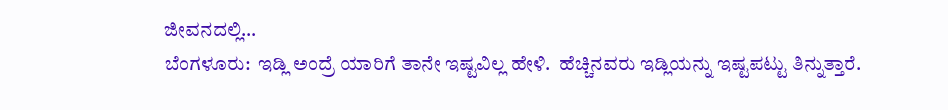ಜೀವನದಲ್ಲಿ…
ಬೆಂಗಳೂರು:  ಇಡ್ಲಿ ಅಂದ್ರೆ ಯಾರಿಗೆ ತಾನೇ ಇಷ್ಟವಿಲ್ಲ ಹೇಳಿ.  ಹೆಚ್ಚಿನವರು ಇಡ್ಲಿಯನ್ನು ಇಷ್ಟಪಟ್ಟು ತಿನ್ನುತ್ತಾರೆ.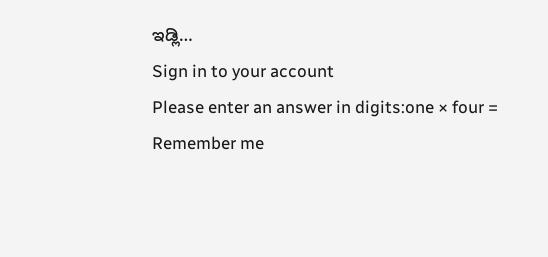ಇಡ್ಲಿ…
Sign in to your account
Please enter an answer in digits:one × four =
Remember me